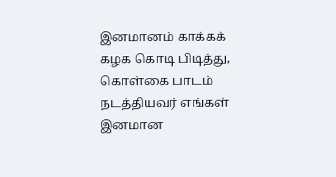இனமானம் காக்கக் கழக கொடி பிடித்து, கொள்கை பாடம் நடத்தியவர் எங்கள் இனமான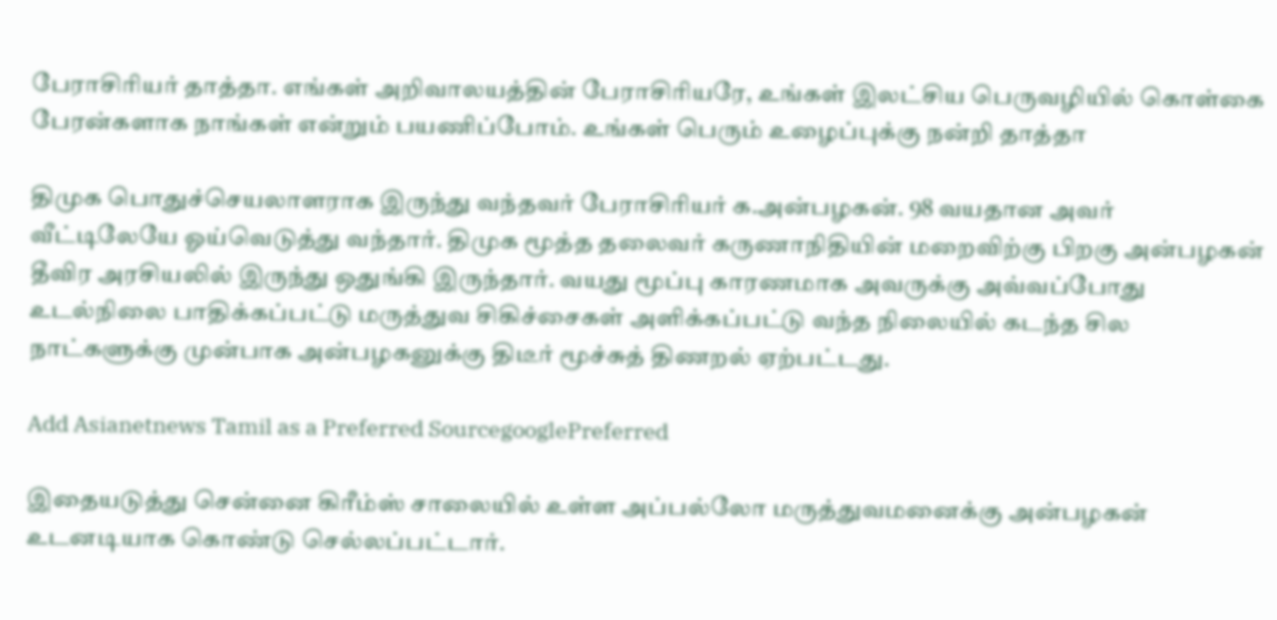பேராசிரியர் தாத்தா. எங்கள் அறிவாலயத்தின் பேராசிரியரே, உங்கள் இலட்சிய பெருவழியில் கொள்கை பேரன்களாக நாங்கள் என்றும் பயணிப்போம். உங்கள் பெரும் உழைப்புக்கு நன்றி தாத்தா

திமுக பொதுச்செயலாளராக இருந்து வந்தவர் பேராசிரியர் க.அன்பழகன். 98 வயதான அவர் வீட்டிலேயே ஓய்வெடுத்து வந்தார். திமுக மூத்த தலைவர் கருணாநிதியின் மறைவிற்கு பிறகு அன்பழகன் தீவிர அரசியலில் இருந்து ஒதுங்கி இருந்தார். வயது மூப்பு காரணமாக அவருக்கு அவ்வப்போது உடல்நிலை பாதிக்கப்பட்டு மருத்துவ சிகிச்சைகள் அளிக்கப்பட்டு வந்த நிலையில் கடந்த சில நாட்களுக்கு முன்பாக அன்பழகனுக்கு திடீர் மூச்சுத் திணறல் ஏற்பட்டது.

Add Asianetnews Tamil as a Preferred SourcegooglePreferred

இதையடுத்து சென்னை கிரீம்ஸ் சாலையில் உள்ள அப்பல்லோ மருத்துவமனைக்கு அன்பழகன் உடனடியாக கொண்டு செல்லப்பட்டார்.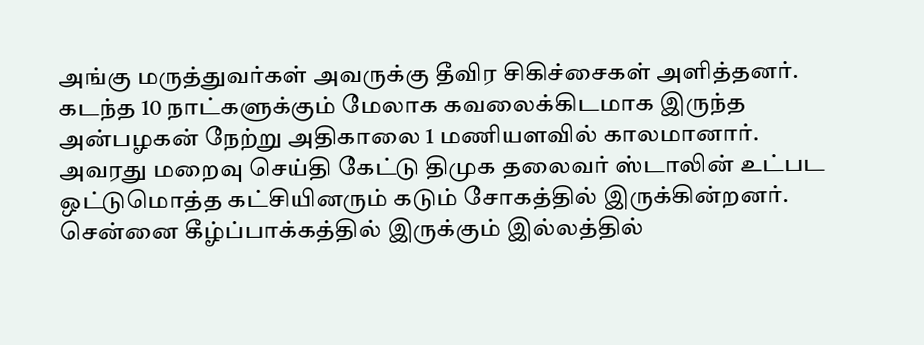அங்கு மருத்துவர்கள் அவருக்கு தீவிர சிகிச்சைகள் அளித்தனர். கடந்த 10 நாட்களுக்கும் மேலாக கவலைக்கிடமாக இருந்த அன்பழகன் நேற்று அதிகாலை 1 மணியளவில் காலமானார். அவரது மறைவு செய்தி கேட்டு திமுக தலைவர் ஸ்டாலின் உட்பட ஒட்டுமொத்த கட்சியினரும் கடும் சோகத்தில் இருக்கின்றனர். சென்னை கீழ்ப்பாக்கத்தில் இருக்கும் இல்லத்தில்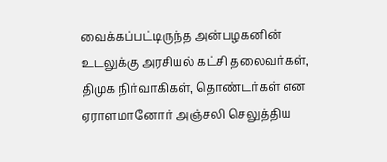வைக்கப்பட்டிருந்த அன்பழகனின் உடலுக்கு அரசியல் கட்சி தலைவர்கள், திமுக நிர்வாகிகள், தொண்டர்கள் என ஏராளமானோர் அஞ்சலி செலுத்திய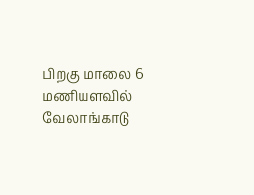பிறகு மாலை 6 மணியளவில் வேலாங்காடு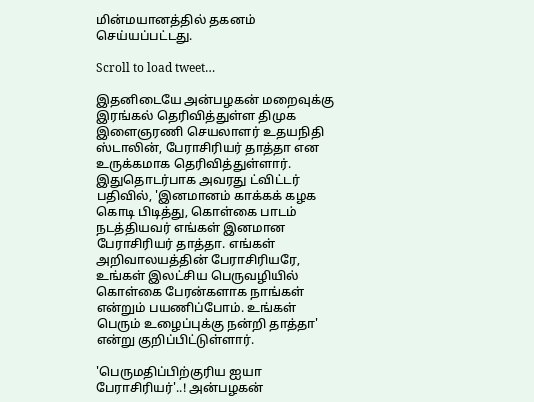மின்மயானத்தில் தகனம் செய்யப்பட்டது.

Scroll to load tweet…

இதனிடையே அன்பழகன் மறைவுக்கு இரங்கல் தெரிவித்துள்ள திமுக இளைஞரணி செயலாளர் உதயநிதி ஸ்டாலின், பேராசிரியர் தாத்தா என உருக்கமாக தெரிவித்துள்ளார். இதுதொடர்பாக அவரது ட்விட்டர் பதிவில், 'இனமானம் காக்கக் கழக கொடி பிடித்து, கொள்கை பாடம் நடத்தியவர் எங்கள் இனமான பேராசிரியர் தாத்தா. எங்கள் அறிவாலயத்தின் பேராசிரியரே, உங்கள் இலட்சிய பெருவழியில் கொள்கை பேரன்களாக நாங்கள் என்றும் பயணிப்போம். உங்கள் பெரும் உழைப்புக்கு நன்றி தாத்தா' என்று குறிப்பிட்டுள்ளார்.

'பெருமதிப்பிற்குரிய ஐயா பேராசிரியர்'..! அன்பழகன்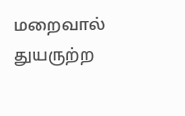மறைவால் துயருற்ற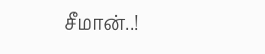சீமான்..!